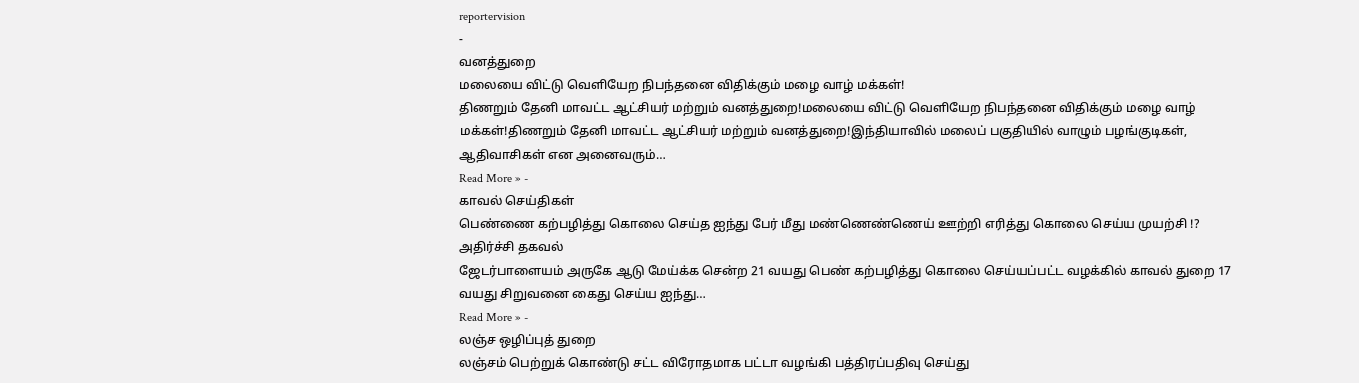reportervision
-
வனத்துறை
மலையை விட்டு வெளியேற நிபந்தனை விதிக்கும் மழை வாழ் மக்கள்!
திணறும் தேனி மாவட்ட ஆட்சியர் மற்றும் வனத்துறை!மலையை விட்டு வெளியேற நிபந்தனை விதிக்கும் மழை வாழ் மக்கள்!திணறும் தேனி மாவட்ட ஆட்சியர் மற்றும் வனத்துறை!இந்தியாவில் மலைப் பகுதியில் வாழும் பழங்குடிகள், ஆதிவாசிகள் என அனைவரும்…
Read More » -
காவல் செய்திகள்
பெண்ணை கற்பழித்து கொலை செய்த ஐந்து பேர் மீது மண்ணெண்ணெய் ஊற்றி எரித்து கொலை செய்ய முயற்சி !? அதிர்ச்சி தகவல்
ஜேடர்பாளையம் அருகே ஆடு மேய்க்க சென்ற 21 வயது பெண் கற்பழித்து கொலை செய்யப்பட்ட வழக்கில் காவல் துறை 17 வயது சிறுவனை கைது செய்ய ஐந்து…
Read More » -
லஞ்ச ஒழிப்புத் துறை
லஞ்சம் பெற்றுக் கொண்டு சட்ட விரோதமாக பட்டா வழங்கி பத்திரப்பதிவு செய்து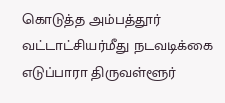கொடுத்த அம்பத்தூர் வட்டாட்சியர்மீது நடவடிக்கை எடுப்பாரா திருவள்ளூர்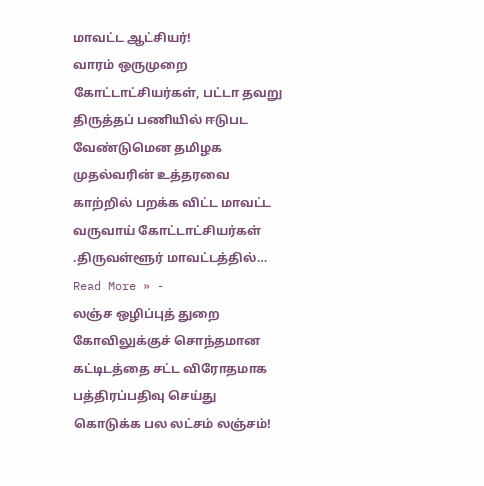மாவட்ட ஆட்சியர்!
வாரம் ஒருமுறை கோட்டாட்சியர்கள், பட்டா தவறு திருத்தப் பணியில் ஈடுபட வேண்டுமென தமிழக முதல்வரின் உத்தரவை காற்றில் பறக்க விட்ட மாவட்ட வருவாய் கோட்டாட்சியர்கள் .திருவள்ளூர் மாவட்டத்தில்…
Read More » -
லஞ்ச ஒழிப்புத் துறை
கோவிலுக்குச் சொந்தமான கட்டிடத்தை சட்ட விரோதமாக பத்திரப்பதிவு செய்து கொடுக்க பல லட்சம் லஞ்சம்!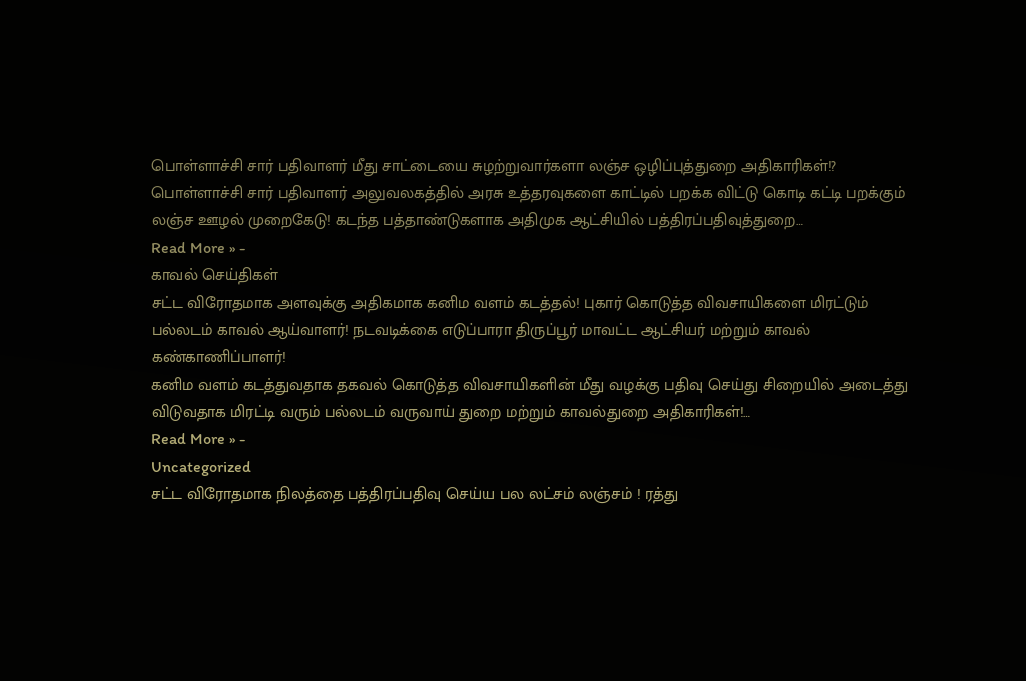பொள்ளாச்சி சார் பதிவாளர் மீது சாட்டையை சுழற்றுவார்களா லஞ்ச ஒழிப்புத்துறை அதிகாரிகள்!?
பொள்ளாச்சி சார் பதிவாளர் அலுவலகத்தில் அரசு உத்தரவுகளை காட்டில் பறக்க விட்டு கொடி கட்டி பறக்கும் லஞ்ச ஊழல் முறைகேடு! கடந்த பத்தாண்டுகளாக அதிமுக ஆட்சியில் பத்திரப்பதிவுத்துறை…
Read More » -
காவல் செய்திகள்
சட்ட விரோதமாக அளவுக்கு அதிகமாக கனிம வளம் கடத்தல்! புகார் கொடுத்த விவசாயிகளை மிரட்டும் பல்லடம் காவல் ஆய்வாளர்! நடவடிக்கை எடுப்பாரா திருப்பூர் மாவட்ட ஆட்சியர் மற்றும் காவல் கண்காணிப்பாளர்!
கனிம வளம் கடத்துவதாக தகவல் கொடுத்த விவசாயிகளின் மீது வழக்கு பதிவு செய்து சிறையில் அடைத்து விடுவதாக மிரட்டி வரும் பல்லடம் வருவாய் துறை மற்றும் காவல்துறை அதிகாரிகள்!…
Read More » -
Uncategorized
சட்ட விரோதமாக நிலத்தை பத்திரப்பதிவு செய்ய பல லட்சம் லஞ்சம் ! ரத்து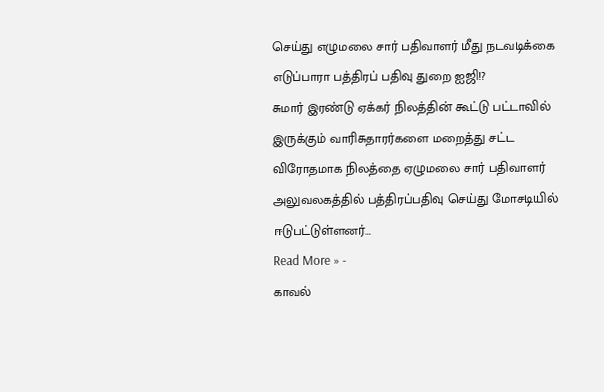செய்து எழுமலை சார் பதிவாளர் மீது நடவடிக்கை எடுப்பாரா பத்திரப் பதிவு துறை ஐஜி!?
சுமார் இரண்டு ஏக்கர் நிலத்தின் கூட்டு பட்டாவில் இருக்கும் வாரிசுதாரர்களை மறைத்து சட்ட விரோதமாக நிலத்தை ஏழுமலை சார் பதிவாளர் அலுவலகத்தில் பத்திரப்பதிவு செய்து மோசடியில் ஈடுபட்டுள்ளனர்…
Read More » -
காவல்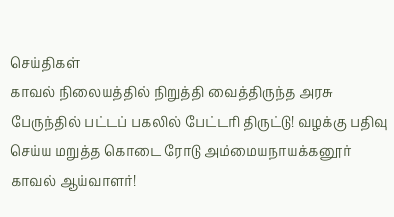செய்திகள்
காவல் நிலையத்தில் நிறுத்தி வைத்திருந்த அரசு பேருந்தில் பட்டப் பகலில் பேட்டரி திருட்டு! வழக்கு பதிவு செய்ய மறுத்த கொடை ரோடு அம்மையநாயக்கனூர் காவல் ஆய்வாளர்!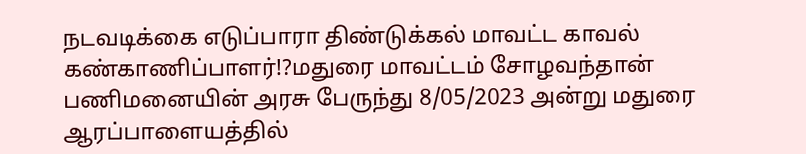நடவடிக்கை எடுப்பாரா திண்டுக்கல் மாவட்ட காவல் கண்காணிப்பாளர்!?மதுரை மாவட்டம் சோழவந்தான் பணிமனையின் அரசு பேருந்து 8/05/2023 அன்று மதுரை ஆரப்பாளையத்தில்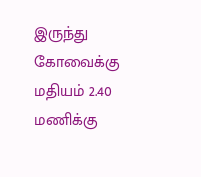இருந்து கோவைக்கு மதியம் 2.40 மணிக்கு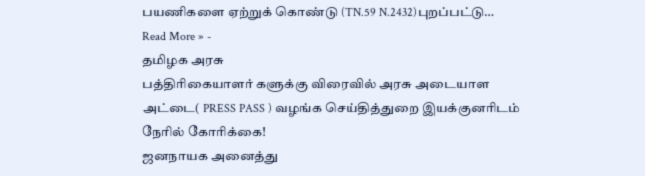பயணிகளை ஏற்றுக் கொண்டு (TN.59 N.2432)புறப்பட்டு…
Read More » -
தமிழக அரசு
பத்திரிகையாளர் களுக்கு விரைவில் அரசு அடையாள அட்டை( PRESS PASS ) வழங்க செய்தித்துறை இயக்குனரிடம் நேரில் கோரிக்கை!
ஜனநாயக அனைத்து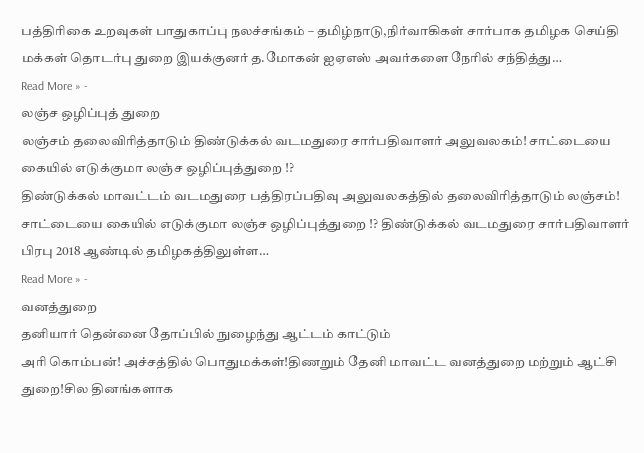பத்திரிகை உறவுகள் பாதுகாப்பு நலச்சங்கம் – தமிழ்நாடு,நிர்வாகிகள் சார்பாக தமிழக செய்தி மக்கள் தொடர்பு துறை இயக்குனர் த.மோகன் ஐஏஎஸ் அவர்களை நேரில் சந்தித்து…
Read More » -
லஞ்ச ஒழிப்புத் துறை
லஞ்சம் தலைவிரித்தாடும் திண்டுக்கல் வடமதுரை சார்பதிவாளர் அலுவலகம்! சாட்டையை கையில் எடுக்குமா லஞ்ச ஒழிப்புத்துறை !?
திண்டுக்கல் மாவட்டம் வடமதுரை பத்திரப்பதிவு அலுவலகத்தில் தலைவிரித்தாடும் லஞ்சம்! சாட்டையை கையில் எடுக்குமா லஞ்ச ஒழிப்புத்துறை !? திண்டுக்கல் வடமதுரை சார்பதிவாளர் பிரபு 2018 ஆண்டில் தமிழகத்திலுள்ள…
Read More » -
வனத்துறை
தனியார் தென்னை தோப்பில் நுழைந்து ஆட்டம் காட்டும்
அரி கொம்பன்! அச்சத்தில் பொதுமக்கள்!திணறும் தேனி மாவட்ட வனத்துறை மற்றும் ஆட்சி துறை!சில தினங்களாக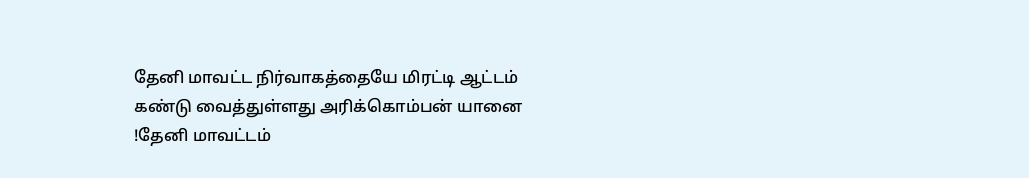தேனி மாவட்ட நிர்வாகத்தையே மிரட்டி ஆட்டம் கண்டு வைத்துள்ளது அரிக்கொம்பன் யானை !தேனி மாவட்டம்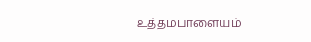உத்தமபாளையம்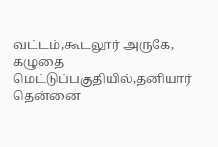வட்டம்,கூடலூர் அருகே, கழுதை மெட்டுப்பகுதியில்,தனியார் தென்னை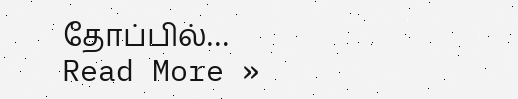தோப்பில்…
Read More »